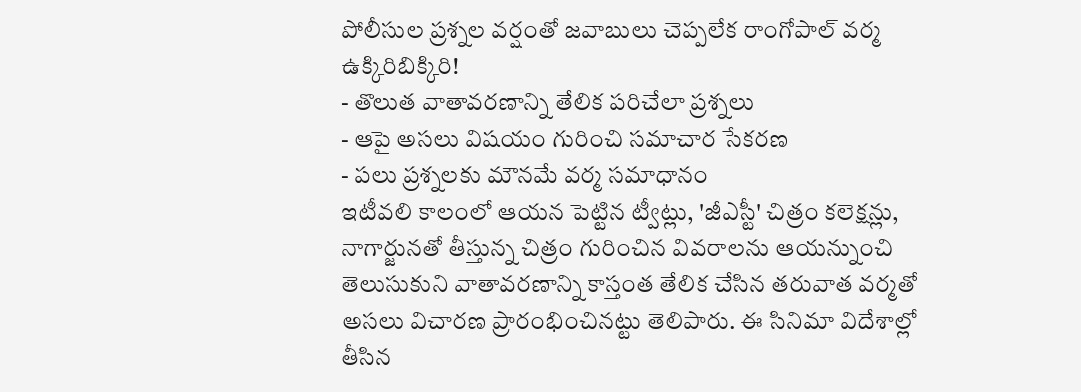పోలీసుల ప్రశ్నల వర్షంతో జవాబులు చెప్పలేక రాంగోపాల్ వర్మ ఉక్కిరిబిక్కిరి!
- తొలుత వాతావరణాన్ని తేలిక పరిచేలా ప్రశ్నలు
- ఆపై అసలు విషయం గురించి సమాచార సేకరణ
- పలు ప్రశ్నలకు మౌనమే వర్మ సమాధానం
ఇటీవలి కాలంలో ఆయన పెట్టిన ట్వీట్లు, 'జీఎస్టీ' చిత్రం కలెక్షన్లు, నాగార్జునతో తీస్తున్న చిత్రం గురించిన వివరాలను ఆయన్నుంచి తెలుసుకుని వాతావరణాన్ని కాస్తంత తేలిక చేసిన తరువాత వర్మతో అసలు విచారణ ప్రారంభించినట్టు తెలిపారు. ఈ సినిమా విదేశాల్లో తీసిన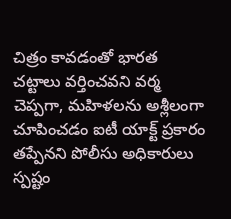చిత్రం కావడంతో భారత చట్టాలు వర్తించవని వర్మ చెప్పగా, మహిళలను అశ్లీలంగా చూపించడం ఐటీ యాక్ట్ ప్రకారం తప్పేనని పోలీసు అధికారులు స్పష్టం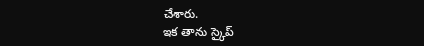చేశారు.
ఇక తాను స్కైప్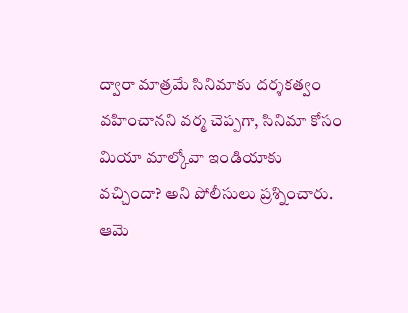ద్వారా మాత్రమే సినిమాకు దర్శకత్వం వహించానని వర్మ చెప్పగా, సినిమా కోసం మియా మాల్కోవా ఇండియాకు వచ్చిందా? అని పోలీసులు ప్రశ్నించారు. ఆమె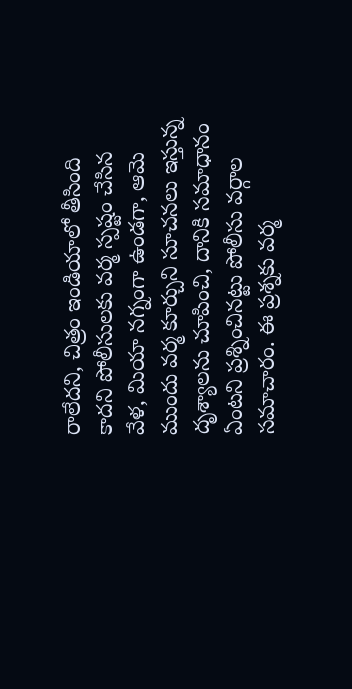రాలేదని, చిత్రం ఇండియాలో తీసింది కాదని పోలీసులకు వర్మ స్పష్టం చేసిన వేళ, మియా నగ్నంగా ఉండగా, ఆమె ముందు వర్మ కూర్చుని సూచనలు ఇస్తున్న దృశ్యాలను చూపించి, దానికి సమాధానం ఏంటని ప్రశ్నించినట్టు పోలీసు వర్గాల సమాచారం. ఈ ప్రశ్నకు వర్మ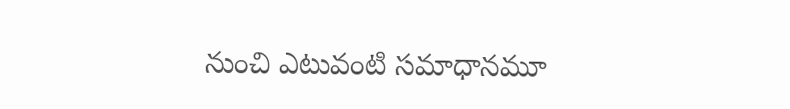నుంచి ఎటువంటి సమాధానమూ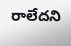రాలేదని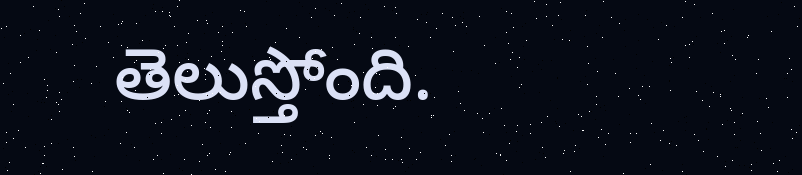తెలుస్తోంది.